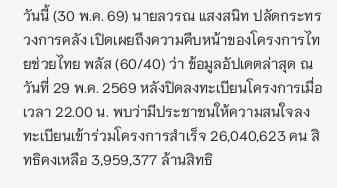วันนี้ (30 พ.ค. 69) นายลวรณ แสงสนิท ปลัดกระทรวงการคลัง เปิดเผยถึงความคืบหน้าของโครงการไทยช่วยไทย พลัส (60/40) ว่า ข้อมูลอัปเดตล่าสุด ณ วันที่ 29 พ.ค. 2569 หลังปิดลงทะเบียนโครงการเมื่อเวลา 22.00 น. พบว่ามีประชาชนให้ความสนใจลงทะเบียนเข้าร่วมโครงการสำเร็จ 26,040,623 คน สิทธิคงเหลือ 3,959,377 ล้านสิทธิ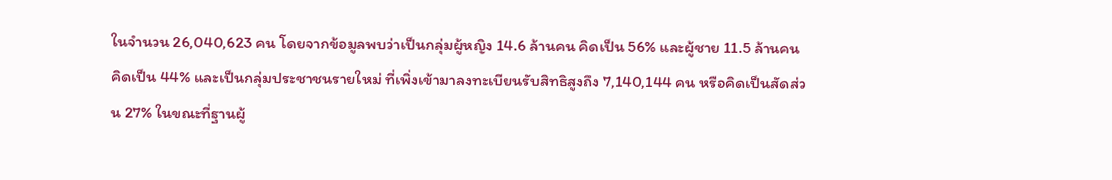ในจำนวน 26,040,623 คน โดยจากข้อมูลพบว่าเป็นกลุ่มผู้หญิง 14.6 ล้านคน คิดเป็น 56% และผู้ชาย 11.5 ล้านคน คิดเป็น 44% และเป็นกลุ่มประชาชนรายใหม่ ที่เพิ่งเข้ามาลงทะเบียนรับสิทธิสูงถึง 7,140,144 คน หรือคิดเป็นสัดส่วน 27% ในขณะที่ฐานผู้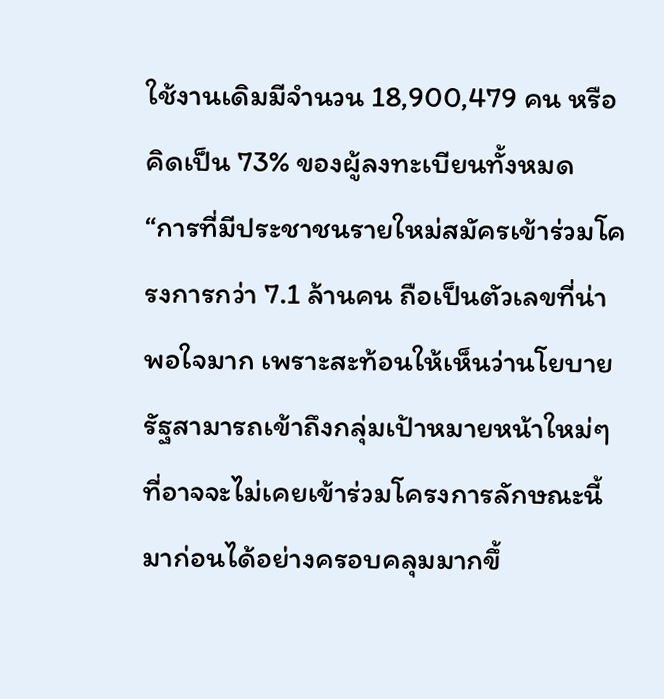ใช้งานเดิมมีจำนวน 18,900,479 คน หรือคิดเป็น 73% ของผู้ลงทะเบียนทั้งหมด
“การที่มีประชาชนรายใหม่สมัครเข้าร่วมโครงการกว่า 7.1 ล้านคน ถือเป็นตัวเลขที่น่าพอใจมาก เพราะสะท้อนให้เห็นว่านโยบายรัฐสามารถเข้าถึงกลุ่มเป้าหมายหน้าใหม่ๆ ที่อาจจะไม่เคยเข้าร่วมโครงการลักษณะนี้มาก่อนได้อย่างครอบคลุมมากขึ้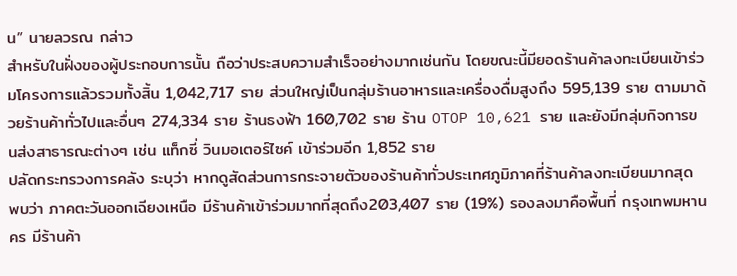น” นายลวรณ กล่าว
สำหรับในฝั่งของผู้ประกอบการนั้น ถือว่าประสบความสำเร็จอย่างมากเช่นกัน โดยขณะนี้มียอดร้านค้าลงทะเบียนเข้าร่วมโครงการแล้วรวมทั้งสิ้น 1,042,717 ราย ส่วนใหญ่เป็นกลุ่มร้านอาหารและเครื่องดื่มสูงถึง 595,139 ราย ตามมาด้วยร้านค้าทั่วไปและอื่นๆ 274,334 ราย ร้านธงฟ้า 160,702 ราย ร้าน OTOP 10,621 ราย และยังมีกลุ่มกิจการขนส่งสาธารณะต่างๆ เช่น แท็กซี่ วินมอเตอร์ไซค์ เข้าร่วมอีก 1,852 ราย
ปลัดกระทรวงการคลัง ระบุว่า หากดูสัดส่วนการกระจายตัวของร้านค้าทั่วประเทศภูมิภาคที่ร้านค้าลงทะเบียนมากสุด พบว่า ภาคตะวันออกเฉียงเหนือ มีร้านค้าเข้าร่วมมากที่สุดถึง203,407 ราย (19%) รองลงมาคือพื้นที่ กรุงเทพมหานคร มีร้านค้า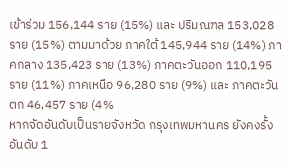เข้าร่วม 156,144 ราย (15%) และ ปริมณฑล 153,028 ราย (15%) ตามมาด้วย ภาคใต้ 145,944 ราย (14%) ภาคกลาง 135,423 ราย (13%) ภาคตะวันออก 110,195 ราย (11%) ภาคเหนือ 96,280 ราย (9%) และ ภาคตะวันตก 46,457 ราย (4%
หากจัดอันดับเป็นรายจังหวัด กรุงเทพมหานคร ยังคงรั้งอันดับ 1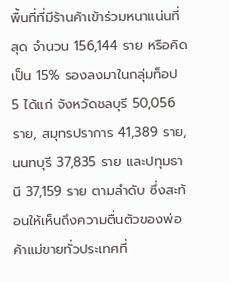พื้นที่ที่มีร้านค้าเข้าร่วมหนาแน่นที่สุด จำนวน 156,144 ราย หรือคิดเป็น 15% รองลงมาในกลุ่มท็อป 5 ได้แก่ จังหวัดชลบุรี 50,056 ราย, สมุทรปราการ 41,389 ราย, นนทบุรี 37,835 ราย และปทุมธานี 37,159 ราย ตามลำดับ ซึ่งสะท้อนให้เห็นถึงความตื่นตัวของพ่อค้าแม่ขายทั่วประเทศที่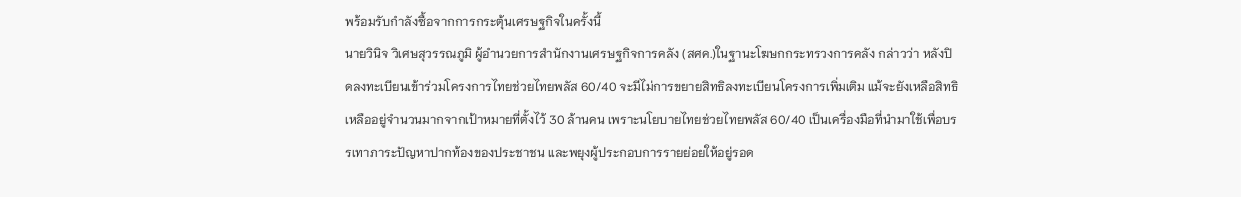พร้อมรับกำลังซื้อจากการกระตุ้นเศรษฐกิจในครั้งนี้
นายวินิจ วิเศษสุวรรณภูมิ ผู้อำนวยการสำนักงานเศรษฐกิจการคลัง (สศค.)ในฐานะโฆษกกระทรวงการคลัง กล่าวว่า หลังปิดลงทะเบียนเข้าร่วมโครงการไทยช่วยไทยพลัส 60/40 จะมีไม่การขยายสิทธิลงทะเบียนโครงการเพิ่มเติม แม้จะยังเหลือสิทธิเหลืออยู่จำนวนมากจากเป้าหมายที่ตั้งไว้ 30 ล้านคน เพราะนโยบายไทยช่วยไทยพลัส 60/40 เป็นเครื่องมือที่นำมาใช้เพื่อบรรเทาภาระปัญหาปากท้องของประชาชน และพยุงผู้ประกอบการรายย่อยให้อยู่รอด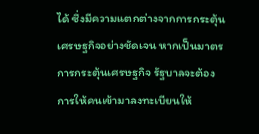ได้ ซึ่งมีความแตกต่างจากการกระตุ้นเศรษฐกิจอย่างชัดเจน หากเป็นมาตรการกระตุ้นเศรษฐกิจ รัฐบาลจะต้องการให้คนเข้ามาลงทะเบียนให้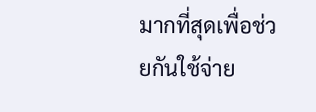มากที่สุดเพื่อช่วยกันใช้จ่าย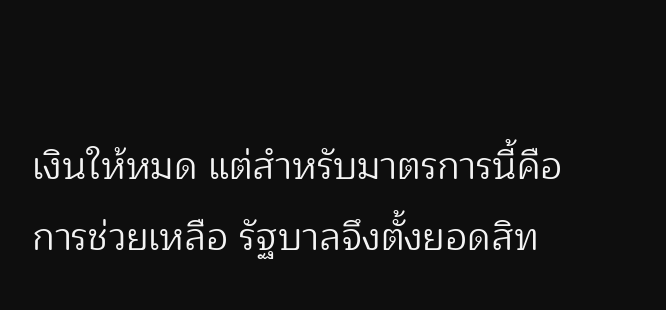เงินให้หมด แต่สำหรับมาตรการนี้คือการช่วยเหลือ รัฐบาลจึงตั้งยอดสิท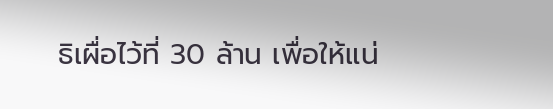ธิเผื่อไว้ที่ 30 ล้าน เพื่อให้แน่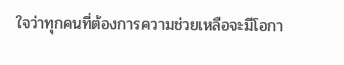ใจว่าทุกคนที่ต้องการความช่วยเหลือจะมีโอกา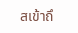สเข้าถึ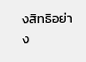งสิทธิอย่าง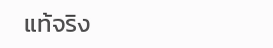แท้จริง